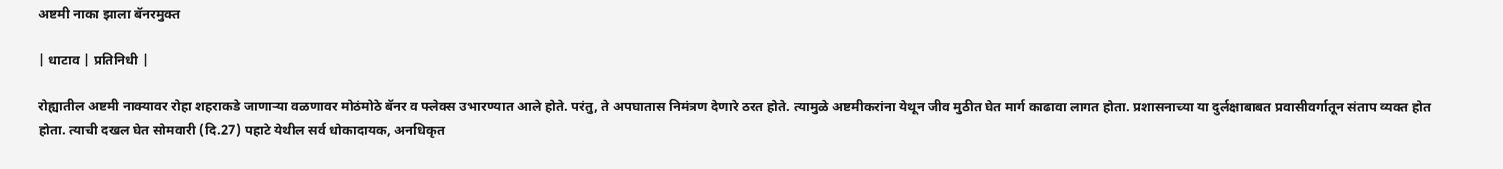अष्टमी नाका झाला बॅनरमुक्त

| धाटाव | प्रतिनिधी |

रोह्यातील अष्टमी नाक्यावर रोहा शहराकडे जाणाऱ्या वळणावर मोठंमोठे बॅनर व फ्लेक्स उभारण्यात आले होते. परंतु, ते अपघातास निमंत्रण देणारे ठरत होते. त्यामुळे अष्टमीकरांना येथून जीव मुठीत घेत मार्ग काढावा लागत होता. प्रशासनाच्या या दुर्लक्षाबाबत प्रवासीवर्गातून संताप व्यक्त होत होता. त्याची दखल घेत सोमवारी (दि.27) पहाटे येथील सर्व धोकादायक, अनधिकृत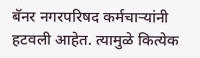बॅनर नगरपरिषद कर्मचाऱ्यांनी हटवली आहेत. त्यामुळे कित्येक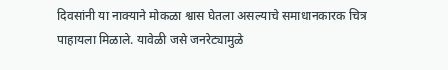दिवसांनी या नाक्याने मोकळा श्वास घेतला असल्याचे समाधानकारक चित्र पाहायला मिळाले. यावेळी जसे जनरेट्यामुळे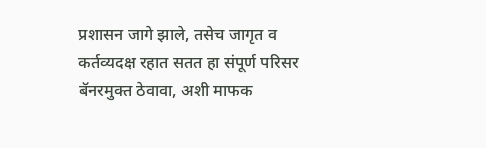प्रशासन जागे झाले, तसेच जागृत व कर्तव्यदक्ष रहात सतत हा संपूर्ण परिसर बॅनरमुक्त ठेवावा, अशी माफक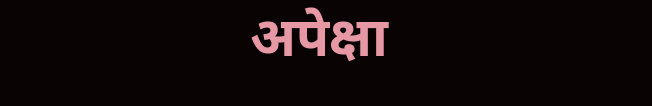अपेक्षा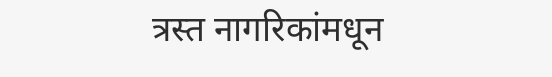त्रस्त नागरिकांमधून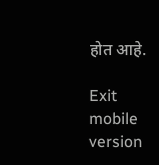होत आहे.

Exit mobile version